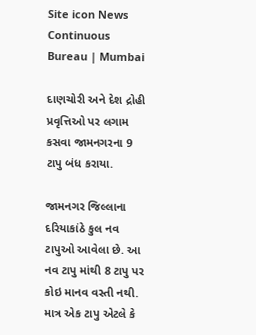Site icon News Continuous Bureau | Mumbai

દાણચોરી અને દેશ દ્રોહી પ્રવૃત્તિઓ પર લગામ કસવા જામનગરના 9 ટાપુ બંધ કરાયા.

જામનગર જિલ્લાના દરિયાકાંઠે કુલ નવ ટાપુઓ આવેલા છે. આ નવ ટાપુ માંથી 8 ટાપુ પર કોઇ માનવ વસ્તી નથી. માત્ર એક ટાપુ એટલે કે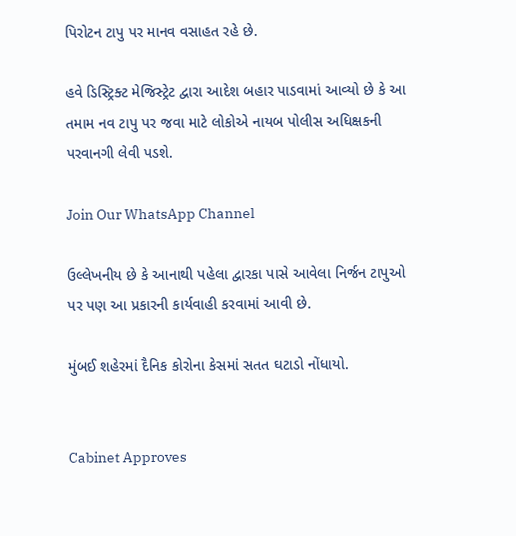પિરોટન ટાપુ પર માનવ વસાહત રહે છે.

હવે ડિસ્ટ્રિક્ટ મેજિસ્ટ્રેટ દ્વારા આદેશ બહાર પાડવામાં આવ્યો છે કે આ તમામ નવ ટાપુ પર જવા માટે લોકોએ નાયબ પોલીસ અધિક્ષકની પરવાનગી લેવી પડશે.

Join Our WhatsApp Channel

ઉલ્લેખનીય છે કે આનાથી પહેલા દ્વારકા પાસે આવેલા નિર્જન ટાપુઓ પર પણ આ પ્રકારની કાર્યવાહી કરવામાં આવી છે.

મુંબઈ શહેરમાં દૈનિક કોરોના કેસમાં સતત ઘટાડો નોંધાયો.


Cabinet Approves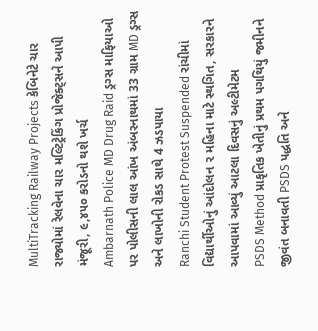MultiTracking Railway Projects કેબિનેટે ચાર રાજ્યોમાં રેલવેના ચાર મલ્ટિટ્રેકિંગ પ્રોજેક્ટ્સને આપી મંજૂરી, ૯,૪૫૦ કરોડનો થશે ખર્ચ
Ambarnath Police MD Drug Raid ડ્રગ્સ માફિયાઓ પર પોલીસની લાલ આંખ અંબરનાથમાં 33 ગ્રામ MD ડ્રગ્સ અને લાખોની રોકડ સાથે 4 ઝડપાયા
Ranchi Student Protest Suspended રાંચીમાં વિદ્યાર્થીઓનું આંદોલન ૨ મહિના માટે સ્થગિત, સરકારને આપવામાં આવ્યું આટલા દિવસનું અલ્ટીમેટમ
PSDS Method પ્રાકૃતિક ખેતીનું પ્રથમ પગથિયું જમીનને જીવંત બનાવતી PSDS પદ્ધતિ અને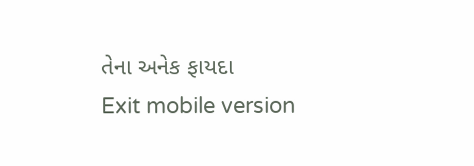તેના અનેક ફાયદા
Exit mobile version